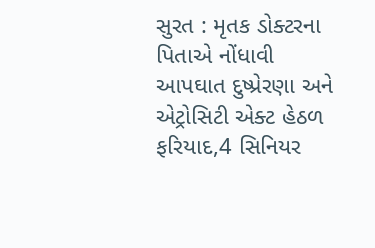સુરત : મૃતક ડોક્ટરના પિતાએ નોંધાવી આપઘાત દુષ્પ્રેરણા અને એટ્રોસિટી એક્ટ હેઠળ ફરિયાદ,4 સિનિયર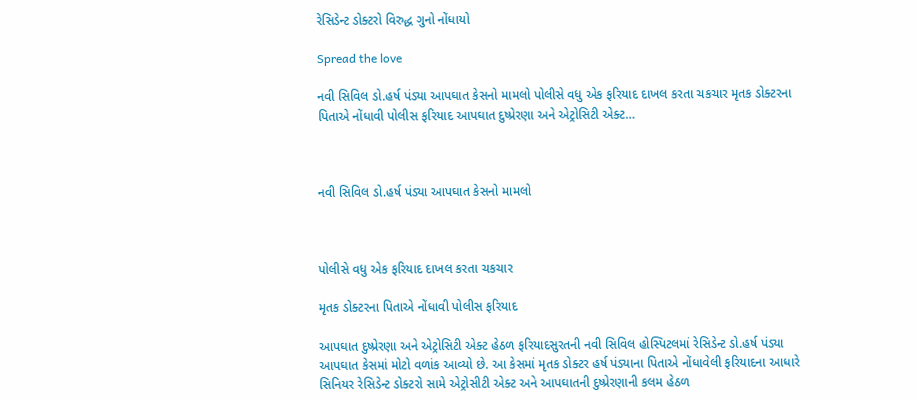રેસિડેન્ટ ડોક્ટરો વિરુદ્ધ ગુનો નોંધાયો

Spread the love

નવી સિવિલ ડો.હર્ષ પંડ્યા આપઘાત કેસનો મામલો પોલીસે વધુ એક ફરિયાદ દાખલ કરતા ચકચાર મૃતક ડોક્ટરના પિતાએ નોંધાવી પોલીસ ફરિયાદ આપઘાત દુષ્પ્રેરણા અને એટ્રોસિટી એક્ટ…



નવી સિવિલ ડો.હર્ષ પંડ્યા આપઘાત કેસનો મામલો



પોલીસે વધુ એક ફરિયાદ દાખલ કરતા ચકચાર

મૃતક ડોક્ટરના પિતાએ નોંધાવી પોલીસ ફરિયાદ

આપઘાત દુષ્પ્રેરણા અને એટ્રોસિટી એક્ટ હેઠળ ફરિયાદસુરતની નવી સિવિલ હોસ્પિટલમાં રેસિડેન્ટ ડો.હર્ષ પંડ્યા આપઘાત કેસમાં મોટો વળાંક આવ્યો છે. આ કેસમાં મૃતક ડોક્ટર હર્ષ પંડ્યાના પિતાએ નોંધાવેલી ફરિયાદના આધારે સિનિયર રેસિડેન્ટ ડોક્ટરો સામે એટ્રોસીટી એક્ટ અને આપઘાતની દુષ્પ્રેરણાની કલમ હેઠળ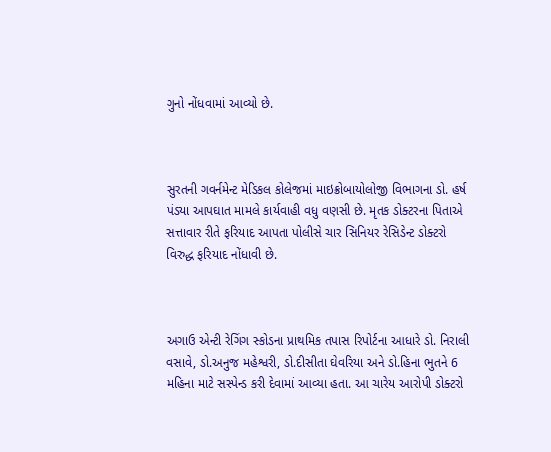ગુનો નોંધવામાં આવ્યો છે.



સુરતની ગવર્નમેન્ટ મેડિકલ કોલેજમાં માઇક્રોબાયોલોજી વિભાગના ડો. હર્ષ પંડ્યા આપઘાત મામલે કાર્યવાહી વધુ વણસી છે. મૃતક ડોક્ટરના પિતાએ સત્તાવાર રીતે ફરિયાદ આપતા પોલીસે ચાર સિનિયર રેસિડેન્ટ ડોક્ટરો વિરુદ્ધ ફરિયાદ નોંધાવી છે.



અગાઉ એન્ટી રેગિંગ સ્કોડના પ્રાથમિક તપાસ રિપોર્ટના આધારે ડો. નિરાલી વસાવે, ડો.અનુજ મહેશ્વરી, ડો.દીસીતા ઘેવરિયા અને ડો.હિના ભુતને 6 મહિના માટે સસ્પેન્ડ કરી દેવામાં આવ્યા હતા. આ ચારેય આરોપી ડોક્ટરો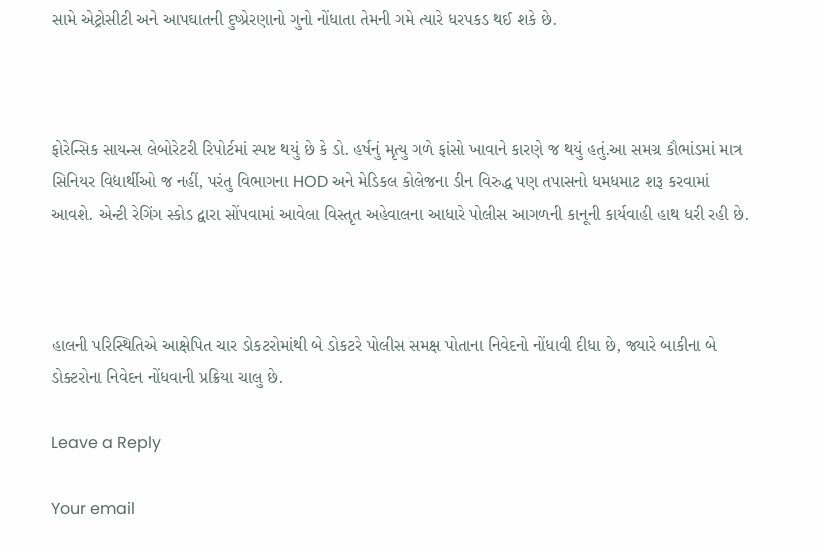સામે એટ્રોસીટી અને આપઘાતની દુષ્પ્રેરણાનો ગુનો નોંધાતા તેમની ગમે ત્યારે ધરપકડ થઈ શકે છે.



ફોરેન્સિક સાયન્સ લેબોરેટરી રિપોર્ટમાં સ્પષ્ટ થયું છે કે ડો. હર્ષનું મૃત્યુ ગળે ફાંસો ખાવાને કારણે જ થયું હતું.આ સમગ્ર કૌભાંડમાં માત્ર સિનિયર વિદ્યાર્થીઓ જ નહીં, પરંતુ વિભાગના HOD અને મેડિકલ કોલેજના ડીન વિરુદ્ધ પણ તપાસનો ધમધમાટ શરૂ કરવામાં આવશે. એન્ટી રેગિંગ સ્કોડ દ્વારા સોંપવામાં આવેલા વિસ્તૃત અહેવાલના આધારે પોલીસ આગળની કાનૂની કાર્યવાહી હાથ ધરી રહી છે.



હાલની પરિસ્થિતિએ આક્ષેપિત ચાર ડોકટરોમાંથી બે ડોકટરે પોલીસ સમક્ષ પોતાના નિવેદનો નોંધાવી દીધા છે, જ્યારે બાકીના બે ડોક્ટરોના નિવેદન નોંધવાની પ્રક્રિયા ચાલુ છે.

Leave a Reply

Your email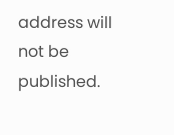address will not be published.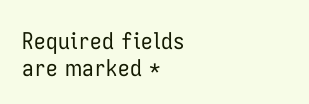Required fields are marked *